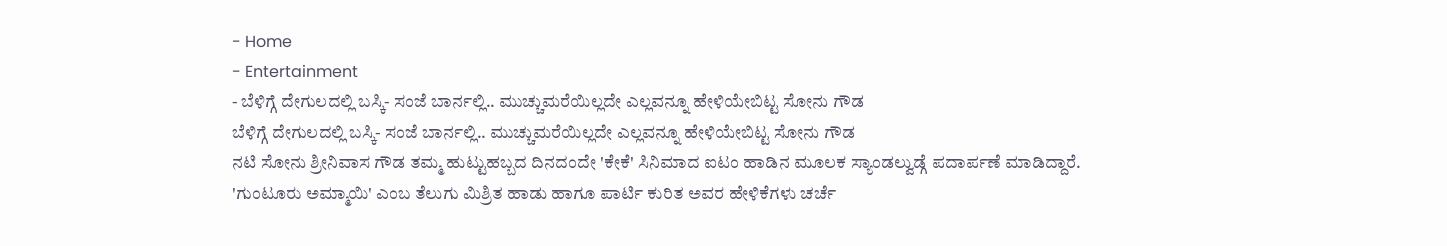- Home
- Entertainment
- ಬೆಳಿಗ್ಗೆ ದೇಗುಲದಲ್ಲಿ ಬಸ್ಕಿ- ಸಂಜೆ ಬಾರ್ನಲ್ಲಿ.. ಮುಚ್ಚುಮರೆಯಿಲ್ಲದೇ ಎಲ್ಲವನ್ನೂ ಹೇಳಿಯೇಬಿಟ್ಟ ಸೋನು ಗೌಡ
ಬೆಳಿಗ್ಗೆ ದೇಗುಲದಲ್ಲಿ ಬಸ್ಕಿ- ಸಂಜೆ ಬಾರ್ನಲ್ಲಿ.. ಮುಚ್ಚುಮರೆಯಿಲ್ಲದೇ ಎಲ್ಲವನ್ನೂ ಹೇಳಿಯೇಬಿಟ್ಟ ಸೋನು ಗೌಡ
ನಟಿ ಸೋನು ಶ್ರೀನಿವಾಸ ಗೌಡ ತಮ್ಮ ಹುಟ್ಟುಹಬ್ಬದ ದಿನದಂದೇ 'ಕೇಕೆ' ಸಿನಿಮಾದ ಐಟಂ ಹಾಡಿನ ಮೂಲಕ ಸ್ಯಾಂಡಲ್ವುಡ್ಗೆ ಪದಾರ್ಪಣೆ ಮಾಡಿದ್ದಾರೆ. 'ಗುಂಟೂರು ಅಮ್ಮಾಯಿ' ಎಂಬ ತೆಲುಗು ಮಿಶ್ರಿತ ಹಾಡು ಹಾಗೂ ಪಾರ್ಟಿ ಕುರಿತ ಅವರ ಹೇಳಿಕೆಗಳು ಚರ್ಚೆ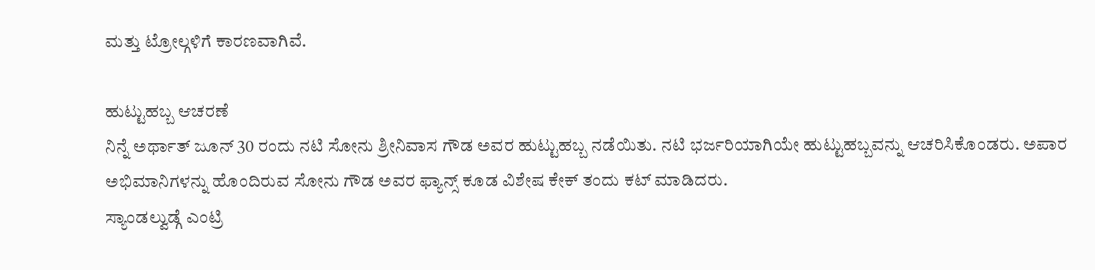ಮತ್ತು ಟ್ರೋಲ್ಗಳಿಗೆ ಕಾರಣವಾಗಿವೆ.

ಹುಟ್ಟುಹಬ್ಬ ಆಚರಣೆ
ನಿನ್ನೆ ಅರ್ಥಾತ್ ಜೂನ್ 30 ರಂದು ನಟಿ ಸೋನು ಶ್ರೀನಿವಾಸ ಗೌಡ ಅವರ ಹುಟ್ಟುಹಬ್ಬ ನಡೆಯಿತು. ನಟಿ ಭರ್ಜರಿಯಾಗಿಯೇ ಹುಟ್ಟುಹಬ್ಬವನ್ನು ಆಚರಿಸಿಕೊಂಡರು. ಅಪಾರ ಅಭಿಮಾನಿಗಳನ್ನು ಹೊಂದಿರುವ ಸೋನು ಗೌಡ ಅವರ ಫ್ಯಾನ್ಸ್ ಕೂಡ ವಿಶೇಷ ಕೇಕ್ ತಂದು ಕಟ್ ಮಾಡಿದರು.
ಸ್ಯಾಂಡಲ್ವುಡ್ಗೆ ಎಂಟ್ರಿ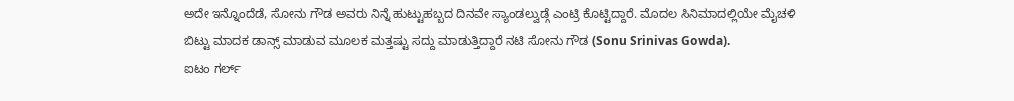ಅದೇ ಇನ್ನೊಂದೆಡೆ, ಸೋನು ಗೌಡ ಅವರು ನಿನ್ನೆ ಹುಟ್ಟುಹಬ್ಬದ ದಿನವೇ ಸ್ಯಾಂಡಲ್ವುಡ್ಗೆ ಎಂಟ್ರಿ ಕೊಟ್ಟಿದ್ದಾರೆ. ಮೊದಲ ಸಿನಿಮಾದಲ್ಲಿಯೇ ಮೈಚಳಿ ಬಿಟ್ಟು ಮಾದಕ ಡಾನ್ಸ್ ಮಾಡುವ ಮೂಲಕ ಮತ್ತಷ್ಟು ಸದ್ದು ಮಾಡುತ್ತಿದ್ದಾರೆ ನಟಿ ಸೋನು ಗೌಡ (Sonu Srinivas Gowda).
ಐಟಂ ಗರ್ಲ್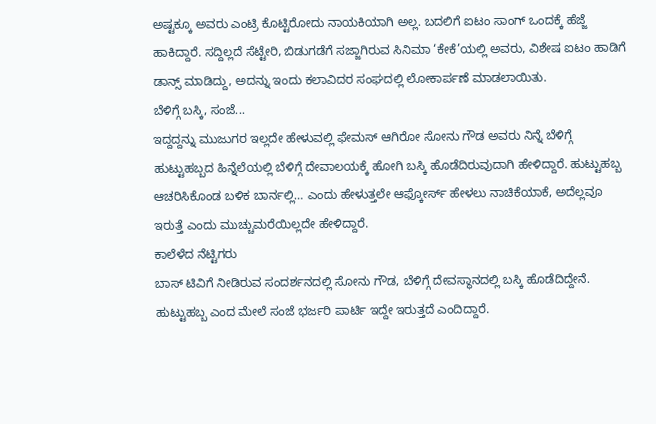ಅಷ್ಟಕ್ಕೂ ಅವರು ಎಂಟ್ರಿ ಕೊಟ್ಟಿರೋದು ನಾಯಕಿಯಾಗಿ ಅಲ್ಲ. ಬದಲಿಗೆ ಐಟಂ ಸಾಂಗ್ ಒಂದಕ್ಕೆ ಹೆಜ್ಜೆ ಹಾಕಿದ್ದಾರೆ. ಸದ್ದಿಲ್ಲದೆ ಸೆಟ್ಟೇರಿ, ಬಿಡುಗಡೆಗೆ ಸಜ್ಜಾಗಿರುವ ಸಿನಿಮಾ ‘ಕೇಕೆ’ಯಲ್ಲಿ ಅವರು, ವಿಶೇಷ ಐಟಂ ಹಾಡಿಗೆ ಡಾನ್ಸ್ ಮಾಡಿದ್ದು, ಅದನ್ನು ಇಂದು ಕಲಾವಿದರ ಸಂಘದಲ್ಲಿ ಲೋಕಾರ್ಪಣೆ ಮಾಡಲಾಯಿತು.
ಬೆಳಿಗ್ಗೆ ಬಸ್ಕಿ, ಸಂಜೆ...
ಇದ್ದದ್ದನ್ನು ಮುಜುಗರ ಇಲ್ಲದೇ ಹೇಳುವಲ್ಲಿ ಫೇಮಸ್ ಆಗಿರೋ ಸೋನು ಗೌಡ ಅವರು ನಿನ್ನೆ ಬೆಳಿಗ್ಗೆ ಹುಟ್ಟುಹಬ್ಬದ ಹಿನ್ನೆಲೆಯಲ್ಲಿ ಬೆಳಿಗ್ಗೆ ದೇವಾಲಯಕ್ಕೆ ಹೋಗಿ ಬಸ್ಕಿ ಹೊಡೆದಿರುವುದಾಗಿ ಹೇಳಿದ್ದಾರೆ. ಹುಟ್ಟುಹಬ್ಬ ಆಚರಿಸಿಕೊಂಡ ಬಳಿಕ ಬಾರ್ನಲ್ಲಿ… ಎಂದು ಹೇಳುತ್ತಲೇ ಆಫ್ಕೋರ್ಸ್ ಹೇಳಲು ನಾಚಿಕೆಯಾಕೆ, ಅದೆಲ್ಲವೂ ಇರುತ್ತೆ ಎಂದು ಮುಚ್ಚುಮರೆಯಿಲ್ಲದೇ ಹೇಳಿದ್ದಾರೆ.
ಕಾಲೆಳೆದ ನೆಟ್ಟಿಗರು
ಬಾಸ್ ಟಿವಿಗೆ ನೀಡಿರುವ ಸಂದರ್ಶನದಲ್ಲಿ ಸೋನು ಗೌಡ, ಬೆಳಿಗ್ಗೆ ದೇವಸ್ಥಾನದಲ್ಲಿ ಬಸ್ಕಿ ಹೊಡೆದಿದ್ದೇನೆ. ಹುಟ್ಟುಹಬ್ಬ ಎಂದ ಮೇಲೆ ಸಂಜೆ ಭರ್ಜರಿ ಪಾರ್ಟಿ ಇದ್ದೇ ಇರುತ್ತದೆ ಎಂದಿದ್ದಾರೆ.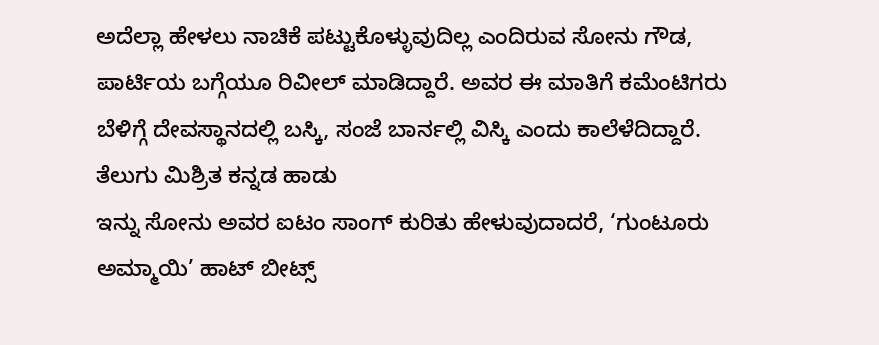ಅದೆಲ್ಲಾ ಹೇಳಲು ನಾಚಿಕೆ ಪಟ್ಟುಕೊಳ್ಳುವುದಿಲ್ಲ ಎಂದಿರುವ ಸೋನು ಗೌಡ, ಪಾರ್ಟಿಯ ಬಗ್ಗೆಯೂ ರಿವೀಲ್ ಮಾಡಿದ್ದಾರೆ. ಅವರ ಈ ಮಾತಿಗೆ ಕಮೆಂಟಿಗರು ಬೆಳಿಗ್ಗೆ ದೇವಸ್ಥಾನದಲ್ಲಿ ಬಸ್ಕಿ, ಸಂಜೆ ಬಾರ್ನಲ್ಲಿ ವಿಸ್ಕಿ ಎಂದು ಕಾಲೆಳೆದಿದ್ದಾರೆ.
ತೆಲುಗು ಮಿಶ್ರಿತ ಕನ್ನಡ ಹಾಡು
ಇನ್ನು ಸೋನು ಅವರ ಐಟಂ ಸಾಂಗ್ ಕುರಿತು ಹೇಳುವುದಾದರೆ, ‘ಗುಂಟೂರು ಅಮ್ಮಾಯಿ’ ಹಾಟ್ ಬೀಟ್ಸ್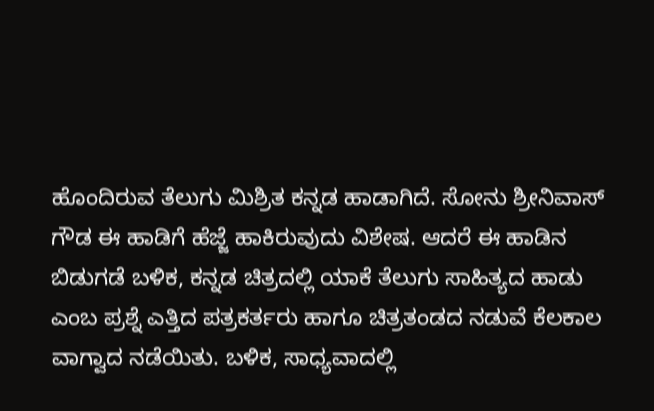ಹೊಂದಿರುವ ತೆಲುಗು ಮಿಶ್ರಿತ ಕನ್ನಡ ಹಾಡಾಗಿದೆ. ಸೋನು ಶ್ರೀನಿವಾಸ್ ಗೌಡ ಈ ಹಾಡಿಗೆ ಹೆಜ್ಜೆ ಹಾಕಿರುವುದು ವಿಶೇಷ. ಆದರೆ ಈ ಹಾಡಿನ ಬಿಡುಗಡೆ ಬಳಿಕ, ಕನ್ನಡ ಚಿತ್ರದಲ್ಲಿ ಯಾಕೆ ತೆಲುಗು ಸಾಹಿತ್ಯದ ಹಾಡು ಎಂಬ ಪ್ರಶ್ನೆ ಎತ್ತಿದ ಪತ್ರಕರ್ತರು ಹಾಗೂ ಚಿತ್ರತಂಡದ ನಡುವೆ ಕೆಲಕಾಲ ವಾಗ್ವಾದ ನಡೆಯಿತು. ಬಳಿಕ, ಸಾಧ್ಯವಾದಲ್ಲಿ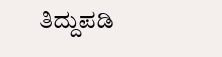ತಿದ್ದುಪಡಿ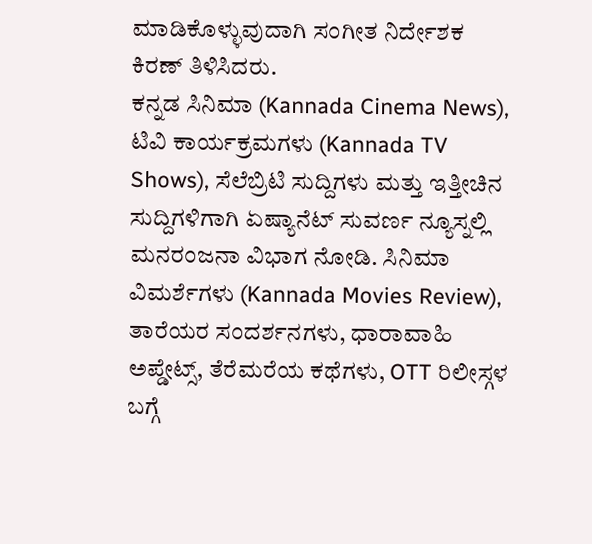ಮಾಡಿಕೊಳ್ಳುವುದಾಗಿ ಸಂಗೀತ ನಿರ್ದೇಶಕ ಕಿರಣ್ ತಿಳಿಸಿದರು.
ಕನ್ನಡ ಸಿನಿಮಾ (Kannada Cinema News), ಟಿವಿ ಕಾರ್ಯಕ್ರಮಗಳು (Kannada TV Shows), ಸೆಲೆಬ್ರಿಟಿ ಸುದ್ದಿಗಳು ಮತ್ತು ಇತ್ತೀಚಿನ ಸುದ್ದಿಗಳಿಗಾಗಿ ಏಷ್ಯಾನೆಟ್ ಸುವರ್ಣ ನ್ಯೂಸ್ನಲ್ಲಿ ಮನರಂಜನಾ ವಿಭಾಗ ನೋಡಿ. ಸಿನಿಮಾ ವಿಮರ್ಶೆಗಳು (Kannada Movies Review), ತಾರೆಯರ ಸಂದರ್ಶನಗಳು, ಧಾರಾವಾಹಿ ಅಪ್ಡೇಟ್ಸ್, ತೆರೆಮರೆಯ ಕಥೆಗಳು, OTT ರಿಲೀಸ್ಗಳ ಬಗ್ಗೆ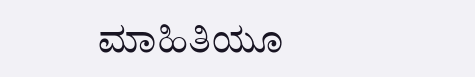ಮಾಹಿತಿಯೂ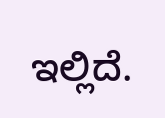ಇಲ್ಲಿದೆ.